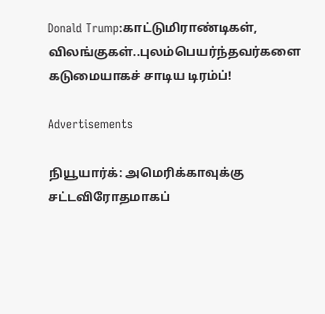Donald Trump:காட்டுமிராண்டிகள், விலங்குகள்..புலம்பெயர்ந்தவர்களை கடுமையாகச் சாடிய டிரம்ப்!

Advertisements

நியூயார்க்: அமெரிக்காவுக்கு சட்டவிரோதமாகப்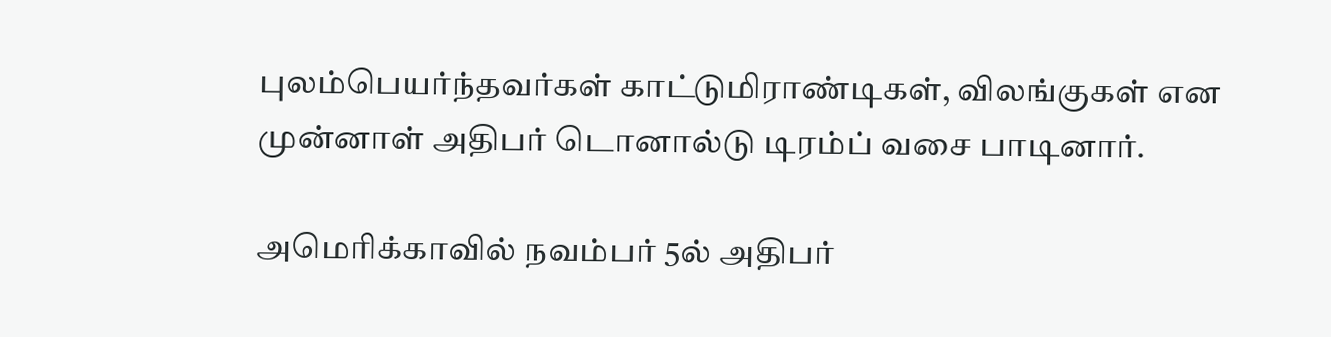புலம்பெயர்ந்தவர்கள் காட்டுமிராண்டிகள், விலங்குகள் என முன்னாள் அதிபர் டொனால்டு டிரம்ப் வசை பாடினார்.

அமெரிக்காவில் நவம்பர் 5ல் அதிபர்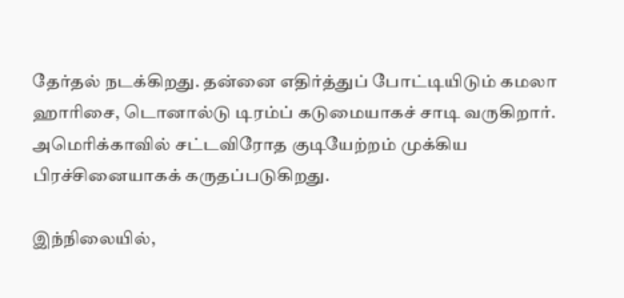தேர்தல் நடக்கிறது. தன்னை எதிர்த்துப் போட்டியிடும் கமலா ஹாரிசை, டொனால்டு டிரம்ப் கடுமையாகச் சாடி வருகிறார். அமெரிக்காவில் சட்டவிரோத குடியேற்றம் முக்கிய பிரச்சினையாகக் கருதப்படுகிறது.

இந்நிலையில்,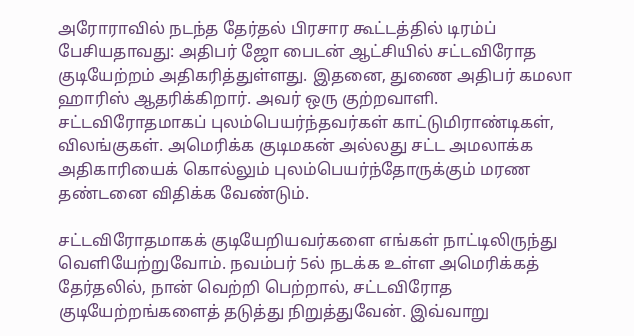அரோராவில் நடந்த தேர்தல் பிரசார கூட்டத்தில் டிரம்ப் பேசியதாவது: அதிபர் ஜோ பைடன் ஆட்சியில் சட்டவிரோத குடியேற்றம் அதிகரித்துள்ளது. இதனை, துணை அதிபர் கமலா ஹாரிஸ் ஆதரிக்கிறார். அவர் ஒரு குற்றவாளி. சட்டவிரோதமாகப் புலம்பெயர்ந்தவர்கள் காட்டுமிராண்டிகள், விலங்குகள். அமெரிக்க குடிமகன் அல்லது சட்ட அமலாக்க அதிகாரியைக் கொல்லும் புலம்பெயர்ந்தோருக்கும் மரண தண்டனை விதிக்க வேண்டும்.

சட்டவிரோதமாகக் குடியேறியவர்களை எங்கள் நாட்டிலிருந்து வெளியேற்றுவோம். நவம்பர் 5ல் நடக்க உள்ள அமெரிக்கத் தேர்தலில், நான் வெற்றி பெற்றால், சட்டவிரோத குடியேற்றங்களைத் தடுத்து நிறுத்துவேன். இவ்வாறு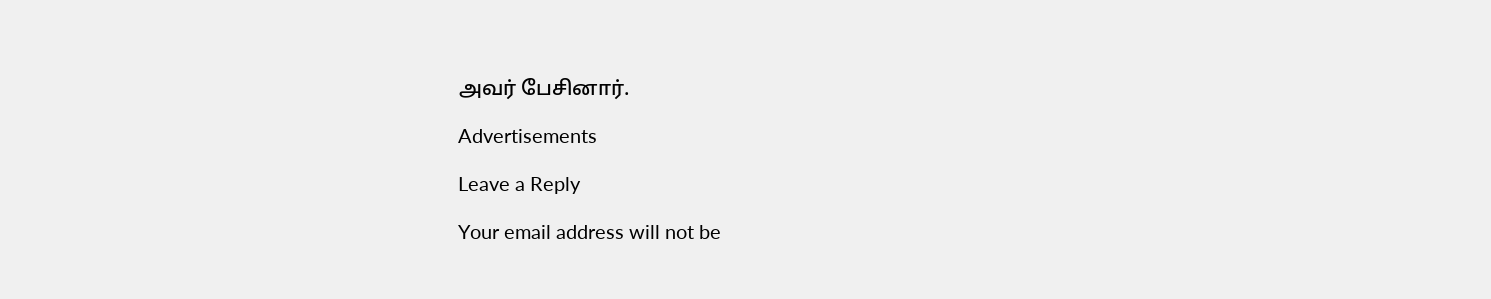அவர் பேசினார்.

Advertisements

Leave a Reply

Your email address will not be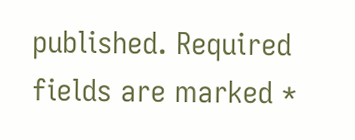published. Required fields are marked *